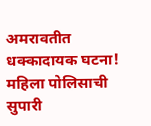अमरावतीत धक्कादायक घटना! महिला पोलिसाची सुपारी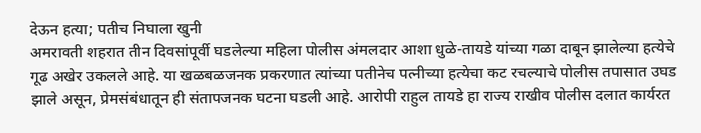देऊन हत्या; पतीच निघाला खुनी
अमरावती शहरात तीन दिवसांपूर्वी घडलेल्या महिला पोलीस अंमलदार आशा धुळे-तायडे यांच्या गळा दाबून झालेल्या हत्येचे गूढ अखेर उकलले आहे. या खळबळजनक प्रकरणात त्यांच्या पतीनेच पत्नीच्या हत्येचा कट रचल्याचे पोलीस तपासात उघड झाले असून, प्रेमसंबंधातून ही संतापजनक घटना घडली आहे. आरोपी राहुल तायडे हा राज्य राखीव पोलीस दलात कार्यरत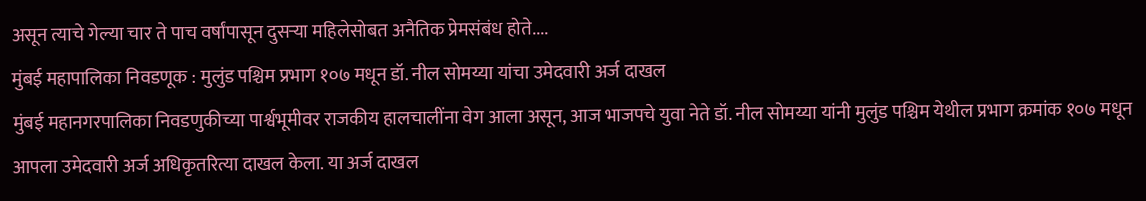असून त्याचे गेल्या चार ते पाच वर्षांपासून दुसऱ्या महिलेसोबत अनैतिक प्रेमसंबंध होते....
मुंबई महापालिका निवडणूक : मुलुंड पश्चिम प्रभाग १०७ मधून डॉ. नील सोमय्या यांचा उमेदवारी अर्ज दाखल
मुंबई महानगरपालिका निवडणुकीच्या पार्श्वभूमीवर राजकीय हालचालींना वेग आला असून, आज भाजपचे युवा नेते डॉ. नील सोमय्या यांनी मुलुंड पश्चिम येथील प्रभाग क्रमांक १०७ मधून आपला उमेदवारी अर्ज अधिकृतरित्या दाखल केला. या अर्ज दाखल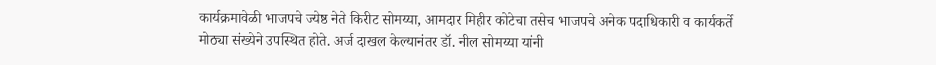कार्यक्रमावेळी भाजपचे ज्येष्ठ नेते किरीट सोमय्या, आमदार मिहीर कोटेचा तसेच भाजपचे अनेक पदाधिकारी व कार्यकर्ते मोठ्या संख्येने उपस्थित होते. अर्ज दाखल केल्यानंतर डॉ. नील सोमय्या यांनी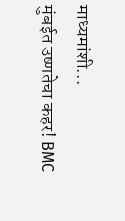माध्यमांशी...
मुंबईत उष्णतेचा कहर! BMC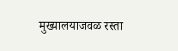मुख्यालयाजवळ रस्ता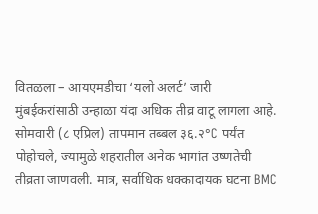वितळला – आयएमडीचा ‘यलो अलर्ट’ जारी
मुंबईकरांसाठी उन्हाळा यंदा अधिक तीव्र वाटू लागला आहे. सोमवारी (८ एप्रिल) तापमान तब्बल ३६.२°C पर्यंत पोहोचले, ज्यामुळे शहरातील अनेक भागांत उष्णतेची तीव्रता जाणवली. मात्र, सर्वाधिक धक्कादायक घटना BMC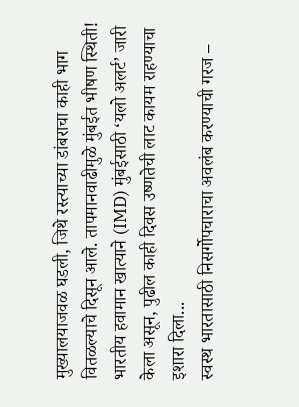मुख्यालयाजवळ घडली, जिथे रस्त्याच्या डांबराचा काही भाग वितळल्याचे दिसून आले. तापमानवाढीमुळे मुंबईत भीषण स्थिती! भारतीय हवामान खात्याने (IMD) मुंबईसाठी ‘यलो अलर्ट’ जारी केला असून, पुढील काही दिवस उष्णतेची लाट कायम राहण्याचा इशारा दिला...
स्वस्थ भारतासाठी निसर्गोपचाराचा अवलंब करण्याची गरज –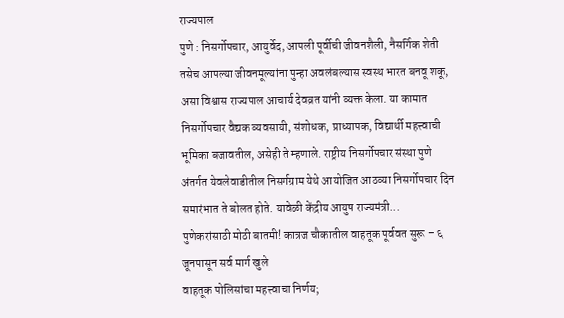राज्यपाल
पुणे : निसर्गोपचार, आयुर्वेद, आपली पूर्वीची जीवनशैली, नैसर्गिक शेती तसेच आपल्या जीवनमूल्यांना पुन्हा अवलंबल्यास स्वस्थ भारत बनवू शकू, असा विश्वास राज्यपाल आचार्य देवव्रत यांनी व्यक्त केला. या कामात निसर्गोपचार वैद्यक व्यवसायी, संशोधक, प्राध्यापक, विद्यार्थी महत्त्वाची भूमिका बजावतील, असेही ते म्हणाले. राष्ट्रीय निसर्गोपचार संस्था पुणे अंतर्गत येवलेवाडीतील निसर्गग्राम येथे आयोजित आठव्या निसर्गोपचार दिन समारंभात ते बोलत होते. यावेळी केंद्रीय आयुष राज्यमंत्री...
पुणेकरांसाठी मोठी बातमी! कात्रज चौकातील वाहतूक पूर्ववत सुरू – ६ जूनपासून सर्व मार्ग खुले
वाहतूक पोलिसांचा महत्त्वाचा निर्णय;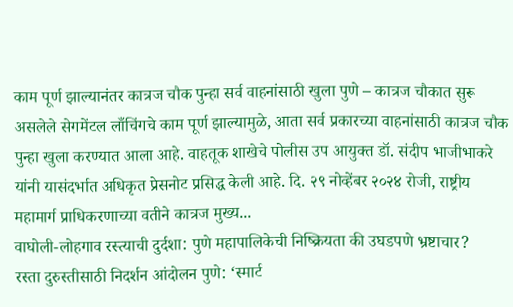काम पूर्ण झाल्यानंतर कात्रज चौक पुन्हा सर्व वाहनांसाठी खुला पुणे – कात्रज चौकात सुरू असलेले सेगमेंटल लाँचिंगचे काम पूर्ण झाल्यामुळे, आता सर्व प्रकारच्या वाहनांसाठी कात्रज चौक पुन्हा खुला करण्यात आला आहे. वाहतूक शाखेचे पोलीस उप आयुक्त डॉ. संदीप भाजीभाकरे यांनी यासंदर्भात अधिकृत प्रेसनोट प्रसिद्ध केली आहे. दि. २९ नोव्हेंबर २०२४ रोजी, राष्ट्रीय महामार्ग प्राधिकरणाच्या वतीने कात्रज मुख्य...
वाघोली-लोहगाव रस्त्याची दुर्दशा: पुणे महापालिकेची निष्क्रियता की उघडपणे भ्रष्टाचार?
रस्ता दुरुस्तीसाठी निदर्शन आंदोलन पुणे: ‘स्मार्ट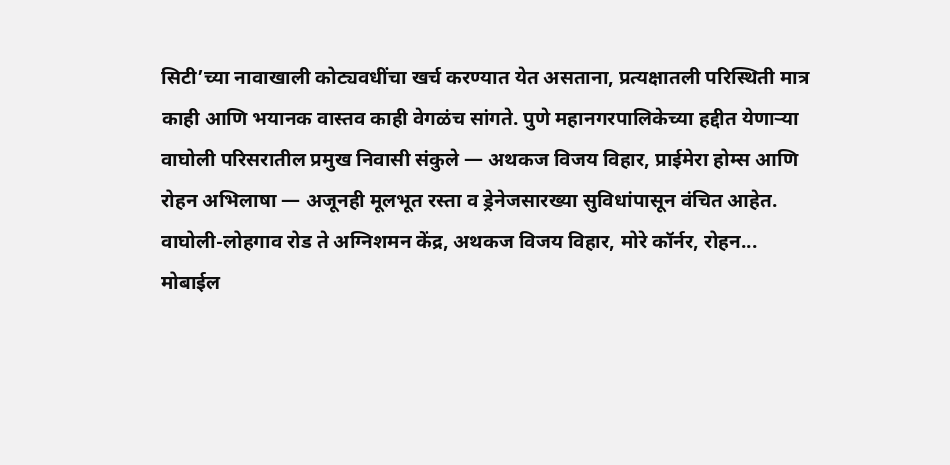सिटी’च्या नावाखाली कोट्यवधींचा खर्च करण्यात येत असताना, प्रत्यक्षातली परिस्थिती मात्र काही आणि भयानक वास्तव काही वेगळंच सांगते. पुणे महानगरपालिकेच्या हद्दीत येणाऱ्या वाघोली परिसरातील प्रमुख निवासी संकुले — अथकज विजय विहार, प्राईमेरा होम्स आणि रोहन अभिलाषा — अजूनही मूलभूत रस्ता व ड्रेनेजसारख्या सुविधांपासून वंचित आहेत. वाघोली-लोहगाव रोड ते अग्निशमन केंद्र, अथकज विजय विहार, मोरे कॉर्नर, रोहन...
मोबाईल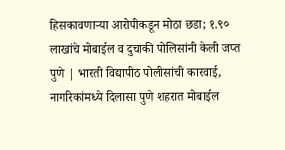हिसकावणाऱ्या आरोपीकडून मोठा छडा; १.९० लाखांचे मोबाईल व दुचाकी पोलिसांनी केली जप्त
पुणे | भारती विद्यापीठ पोलीसांची कारवाई, नागरिकांमध्ये दिलासा पुणे शहरात मोबाईल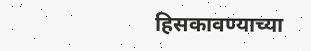हिसकावण्याच्या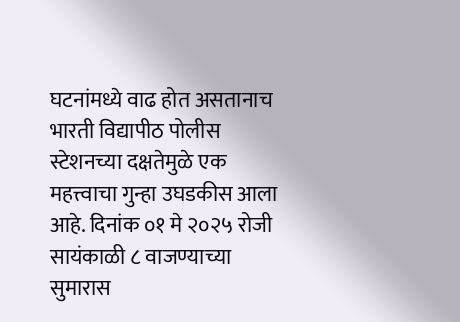घटनांमध्ये वाढ होत असतानाच भारती विद्यापीठ पोलीस स्टेशनच्या दक्षतेमुळे एक महत्त्वाचा गुन्हा उघडकीस आला आहे. दिनांक ०१ मे २०२५ रोजी सायंकाळी ८ वाजण्याच्या सुमारास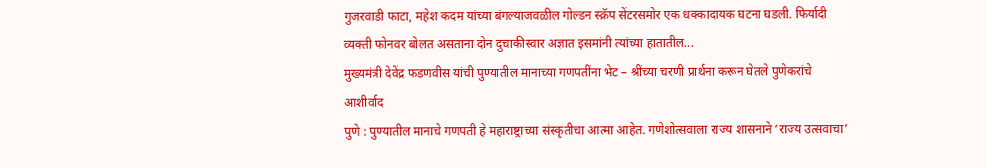गुजरवाडी फाटा, महेश कदम यांच्या बंगल्याजवळील गोल्डन स्क्रॅप सेंटरसमोर एक धक्कादायक घटना घडली. फिर्यादी व्यक्ती फोनवर बोलत असताना दोन दुचाकीस्वार अज्ञात इसमांनी त्यांच्या हातातील...
मुख्यमंत्री देवेंद्र फडणवीस यांची पुण्यातील मानाच्या गणपतींना भेट – श्रींच्या चरणी प्रार्थना करून घेतले पुणेकरांचे आशीर्वाद
पुणे : पुण्यातील मानाचे गणपती हे महाराष्ट्राच्या संस्कृतीचा आत्मा आहेत. गणेशोत्सवाला राज्य शासनाने ‘राज्य उत्सवाचा’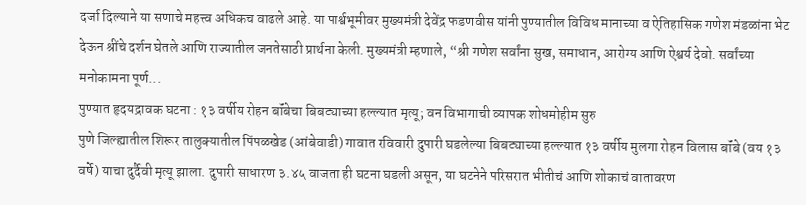दर्जा दिल्याने या सणाचे महत्त्व अधिकच वाढले आहे. या पार्श्वभूमीवर मुख्यमंत्री देवेंद्र फडणवीस यांनी पुण्यातील विविध मानाच्या व ऐतिहासिक गणेश मंडळांना भेट देऊन श्रींचे दर्शन घेतले आणि राज्यातील जनतेसाठी प्रार्थना केली. मुख्यमंत्री म्हणाले, “श्री गणेश सर्वांना सुख, समाधान, आरोग्य आणि ऐश्वर्य देवो. सर्वांच्या मनोकामना पूर्ण...
पुण्यात हृदयद्रावक घटना : १३ वर्षीय रोहन बॉंबेचा बिबट्याच्या हल्ल्यात मृत्यू; वन विभागाची व्यापक शोधमोहीम सुरु
पुणे जिल्ह्यातील शिरूर तालुक्यातील पिंपळखेड (आंबेवाडी) गावात रविवारी दुपारी घडलेल्या बिबट्याच्या हल्ल्यात १३ वर्षीय मुलगा रोहन विलास बॉंबे (वय १३ वर्षे) याचा दुर्दैवी मृत्यू झाला. दुपारी साधारण ३.४५ वाजता ही घटना घडली असून, या घटनेने परिसरात भीतीचं आणि शोकाचं वातावरण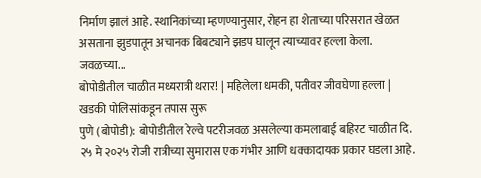निर्माण झालं आहे. स्थानिकांच्या म्हणण्यानुसार, रोहन हा शेताच्या परिसरात खेळत असताना झुडपातून अचानक बिबट्याने झडप घालून त्याच्यावर हल्ला केला. जवळच्या...
बोपोडीतील चाळीत मध्यरात्री थरार! | महिलेला धमकी, पतीवर जीवघेणा हल्ला | खडकी पोलिसांकडून तपास सुरू
पुणे (बोपोडी): बोपोडीतील रेल्वे पटरीजवळ असलेल्या कमलाबाई बहिरट चाळीत दि. २५ मे २०२५ रोजी रात्रीच्या सुमारास एक गंभीर आणि धक्कादायक प्रकार घडला आहे.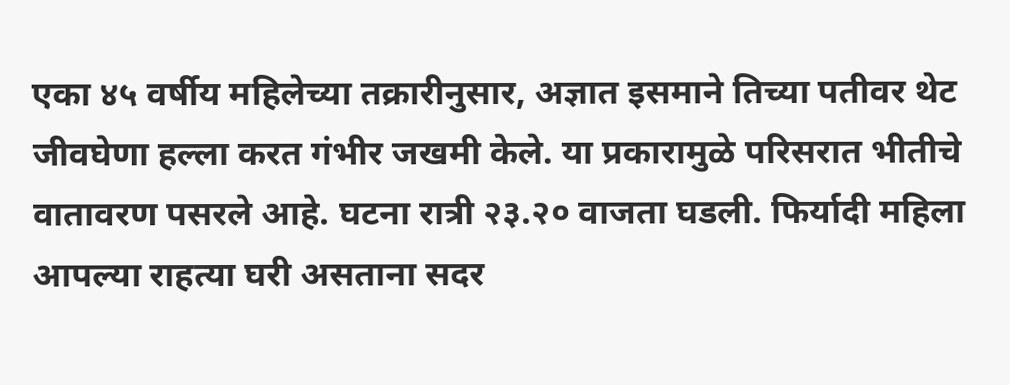एका ४५ वर्षीय महिलेच्या तक्रारीनुसार, अज्ञात इसमाने तिच्या पतीवर थेट जीवघेणा हल्ला करत गंभीर जखमी केले. या प्रकारामुळे परिसरात भीतीचे वातावरण पसरले आहे. घटना रात्री २३.२० वाजता घडली. फिर्यादी महिला आपल्या राहत्या घरी असताना सदर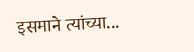इसमाने त्यांच्या...